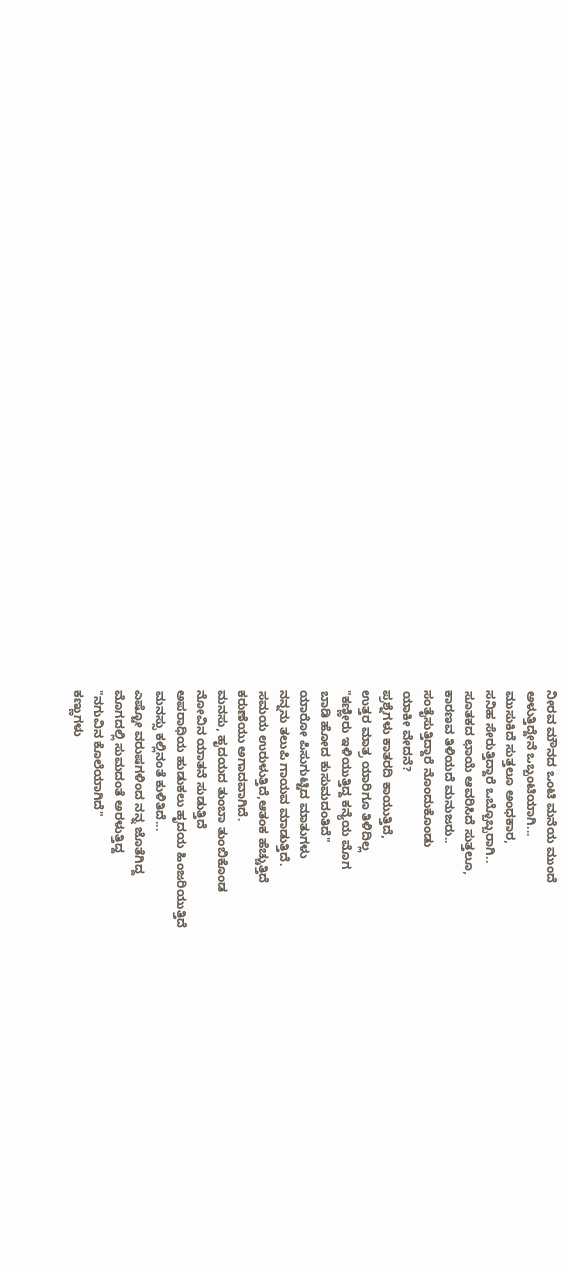ನೀರವ ಮೌನದ ಒಂಟಿ ಮನೆಯ ಮುಂದೆ
ಅಳುತ್ತಿದ್ದೇನೆ ಒಬ್ಬಂಟಿಯಾಗಿ...
ಮುಸುಕಿದೆ ಸುತ್ತಲೂ ಅಂಧಕಾರ,
ಸನಿಹ ಸೇರುತ್ತಿದ್ದಾರೆ ಒಬ್ಬೊಬ್ಬರಾಗಿ..
ಸೂತಕದ ಛಾಯೆ ಆವರಿಸಿದೆ ಸುತ್ತಲೂ,
ಕಾರಣವ ತಿಳಿಯದೆ ಮನುಜರು..
ಸಂತೈಸುತ್ತಿದ್ದಾರೆ ನೊಂದುಕೊಂಡು
ಯಾಕೀ ವೇದನೆ?
ಪ್ರಶ್ನೆಗಳು ಕಾತರದಿ ಕಾಯುತ್ತಿದೆ,
ಉತ್ತರ ಮಾತ್ರ ಯಾರಿಗೂ ತಿಳಿದಿಲ್ಲ
"ಕಣ್ಣೀರು ಇಳಿಯುತ್ತಿದ್ದ ಕನ್ಯೆಯ ಮೊಗ
ಬಾಡಿ ಹೋದ ಕುಸುಮದಂತಿದೆ"
ಯಾರೋ ಪಿಸುಗುಟ್ಟಿದ ಮಾತುಗಳು
ನನ್ನನು ತಲುಪಿ ಗಾಯವ ಮಾಡುತ್ತಿದೆ.
ಸಮಯ ಉರುಳುತ್ತಿದೆ,ಆತಂಕ ಹೆಚ್ಚುತ್ತಿದೆ
ಕರುಣೆಯು ಅಗಾದವಾಗಿದೆ.
ಮನಸು, ಹೃದಯದ ತುಂಬಾ ತುಂಬಿಕೊಂಡ
ನೋವಿನ ಯಾತನೆ ಸುಡುತ್ತಿದೆ
ಅಪರಾಧಿಯ ಹುಡುಕಲು ಹೃದಯ ಹಿಂಜರಿಯುತ್ತಿದೆ
ಮನಸ್ಸು ಕಲ್ಲಿನಂತೆ ಕುಳಿತಿದೆ...
ಎಷ್ಟೋ ವರುಷಗಳಿಂದ ನನ್ನ ಜೊತೆಗಿದ್ದ
ಮೊಗದಲ್ಲಿ ಸುಮದಂತೆ ಅರಳುತ್ತಿದ್ದ
"ನಗುವಿನ ಕೊಲೆಯಾಗಿದೆ"
ಕಣ್ಣುಗಳು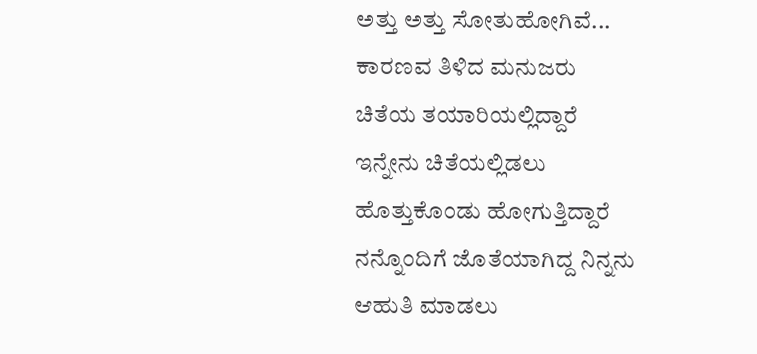ಅತ್ತು ಅತ್ತು ಸೋತುಹೋಗಿವೆ...
ಕಾರಣವ ತಿಳಿದ ಮನುಜರು
ಚಿತೆಯ ತಯಾರಿಯಲ್ಲಿದ್ದಾರೆ
ಇನ್ನೇನು ಚಿತೆಯಲ್ಲಿಡಲು
ಹೊತ್ತುಕೊಂಡು ಹೋಗುತ್ತಿದ್ದಾರೆ
ನನ್ನೊಂದಿಗೆ ಜೊತೆಯಾಗಿದ್ದ ನಿನ್ನನು
ಆಹುತಿ ಮಾಡಲು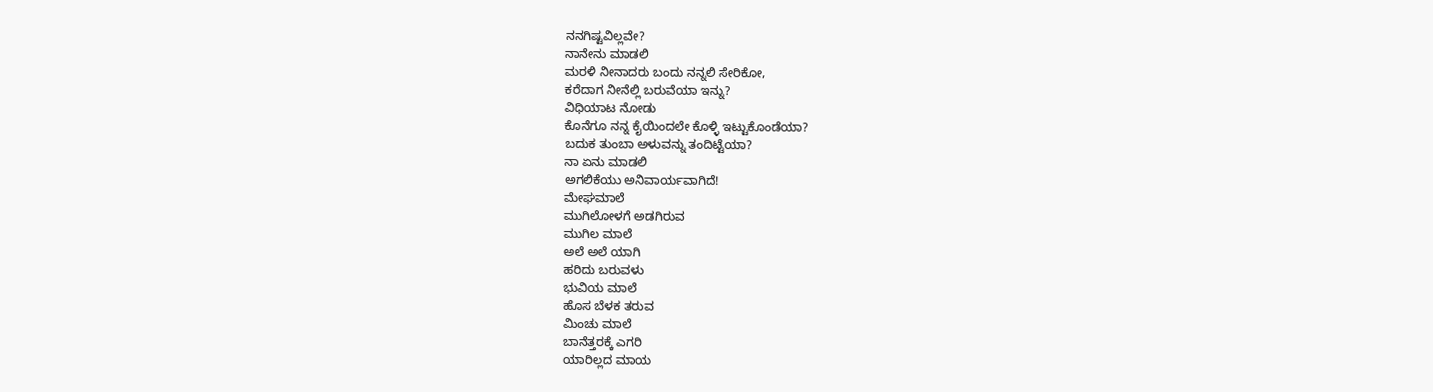ನನಗಿಷ್ಟವಿಲ್ಲವೇ?
ನಾನೇನು ಮಾಡಲಿ
ಮರಳಿ ನೀನಾದರು ಬಂದು ನನ್ನಲಿ ಸೇರಿಕೋ,
ಕರೆದಾಗ ನೀನೆಲ್ಲಿ ಬರುವೆಯಾ ಇನ್ನು?
ವಿಧಿಯಾಟ ನೋಡು
ಕೊನೆಗೂ ನನ್ನ ಕೈಯಿಂದಲೇ ಕೊಳ್ಳಿ ಇಟ್ಟುಕೊಂಡೆಯಾ?
ಬದುಕ ತುಂಬಾ ಅಳುವನ್ನು ತಂದಿಟ್ಟೆಯಾ?
ನಾ ಏನು ಮಾಡಲಿ
ಅಗಲಿಕೆಯು ಅನಿವಾರ್ಯವಾಗಿದೆ!
ಮೇಘಮಾಲೆ
ಮುಗಿಲೋಳಗೆ ಅಡಗಿರುವ
ಮುಗಿಲ ಮಾಲೆ
ಅಲೆ ಅಲೆ ಯಾಗಿ
ಹರಿದು ಬರುವಳು
ಭುವಿಯ ಮಾಲೆ
ಹೊಸ ಬೆಳಕ ತರುವ
ಮಿಂಚು ಮಾಲೆ
ಬಾನೆತ್ತರಕ್ಕೆ ಎಗರಿ
ಯಾರಿಲ್ಲದ ಮಾಯ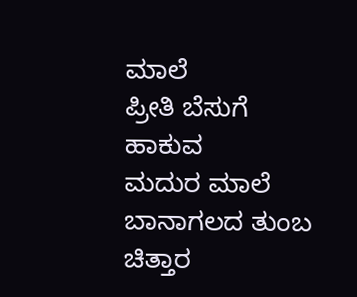ಮಾಲೆ
ಪ್ರೀತಿ ಬೆಸುಗೆ ಹಾಕುವ
ಮದುರ ಮಾಲೆ
ಬಾನಾಗಲದ ತುಂಬ
ಚಿತ್ತಾರ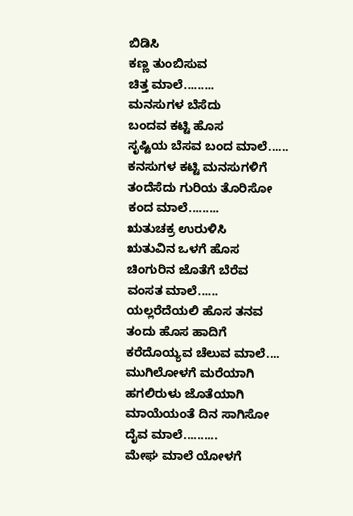ಬಿಡಿಸಿ
ಕಣ್ಣ ತುಂಬಿಸುವ
ಚಿತ್ತ ಮಾಲೆ.........
ಮನಸುಗಳ ಬೆಸೆದು
ಬಂದವ ಕಟ್ಟಿ ಹೊಸ
ಸೃಷ್ಟಿಯ ಬೆಸವ ಬಂದ ಮಾಲೆ......
ಕನಸುಗಳ ಕಟ್ಟಿ ಮನಸುಗಳಿಗೆ
ತಂದೆಸೆದು ಗುರಿಯ ತೊರಿಸೋ
ಕಂದ ಮಾಲೆ.........
ಋತುಚಕ್ರ ಉರುಳಿಸಿ
ಋತುವಿನ ಒಳಗೆ ಹೊಸ
ಚಿಂಗುರಿನ ಜೊತೆಗೆ ಬೆರೆವ
ವಂಸತ ಮಾಲೆ......
ಯಲ್ಲರೆದೆಯಲಿ ಹೊಸ ತನವ
ತಂದು ಹೊಸ ಹಾದಿಗೆ
ಕರೆದೊಯ್ಯವ ಚೆಲುವ ಮಾಲೆ....
ಮುಗಿಲೋಳಗೆ ಮರೆಯಾಗಿ
ಹಗಲಿರುಳು ಜೊತೆಯಾಗಿ
ಮಾಯೆಯಂತೆ ದಿನ ಸಾಗಿಸೋ
ದೈವ ಮಾಲೆ..........
ಮೇಘ ಮಾಲೆ ಯೋಳಗೆ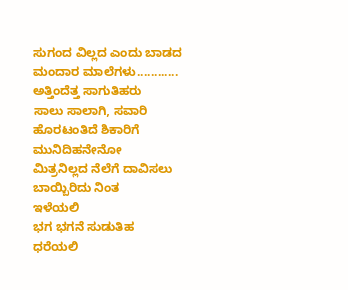ಸುಗಂದ ವಿಲ್ಲದ ಎಂದು ಬಾಡದ
ಮಂದಾರ ಮಾಲೆಗಳು............
ಅತ್ತಿಂದೆತ್ತ ಸಾಗುತಿಹರು
ಸಾಲು ಸಾಲಾಗಿ, ಸವಾರಿ
ಹೊರಟಂತಿದೆ ಶಿಕಾರಿಗೆ
ಮುನಿದಿಹನೇನೋ
ಮಿತ್ರನಿಲ್ಲದ ನೆಲೆಗೆ ದಾವಿಸಲು
ಬಾಯ್ಬಿರಿದು ನಿಂತ
ಇಳೆಯಲಿ
ಭಗ ಭಗನೆ ಸುಡುತಿಹ
ಧರೆಯಲಿ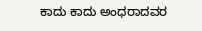ಕಾದು ಕಾದು ಅಂಧರಾದವರ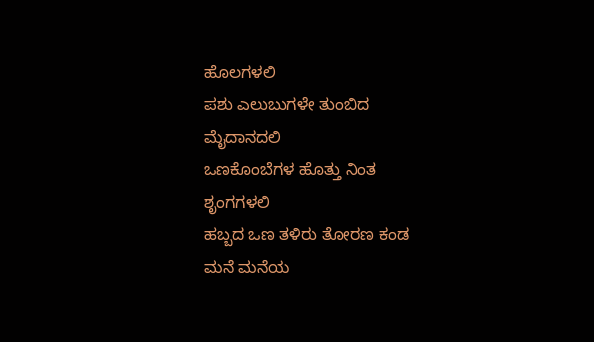ಹೊಲಗಳಲಿ
ಪಶು ಎಲುಬುಗಳೇ ತುಂಬಿದ
ಮೈದಾನದಲಿ
ಒಣಕೊಂಬೆಗಳ ಹೊತ್ತು ನಿಂತ
ಶೃಂಗಗಳಲಿ
ಹಬ್ಬದ ಒಣ ತಳಿರು ತೋರಣ ಕಂಡ
ಮನೆ ಮನೆಯ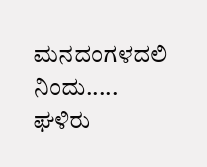ಮನದಂಗಳದಲಿ
ನಿಂದು.....
ಘಳಿರು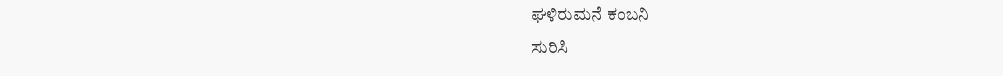ಘಳಿರುಮನೆ ಕಂಬನಿ
ಸುರಿಸಿ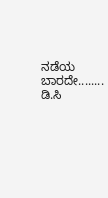ನಡೆಯ ಬಾರದೇ........ ಡಿ.ಸಿ